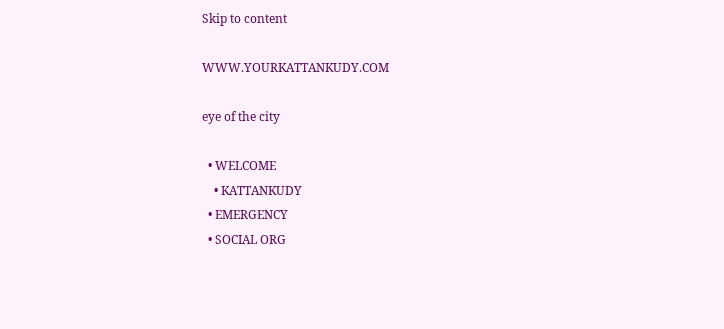Skip to content

WWW.YOURKATTANKUDY.COM

eye of the city

  • WELCOME
    • KATTANKUDY
  • EMERGENCY
  • SOCIAL ORG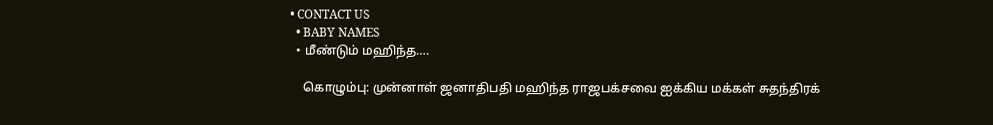• CONTACT US
  • BABY NAMES
  • மீண்டும் மஹிந்த….

    கொழும்பு: முன்னாள் ஜனாதிபதி மஹிந்த ராஜபக்சவை ஐக்கிய மக்கள் சுதந்திரக்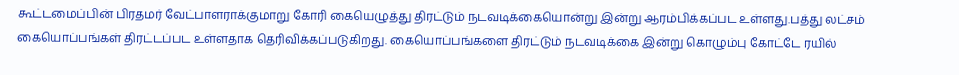கூட்டமைப்பின் பிரதமர் வேட்பாளராக்குமாறு கோரி கையெழுத்து திரட்டும் நடவடிக்கையொன்று இன்று ஆரம்பிக்கப்பட உள்ளது.பத்து லட்சம் கையொப்பங்கள் திரட்டப்பட உள்ளதாக தெரிவிக்கப்படுகிறது. கையொப்பங்களை திரட்டும் நடவடிக்கை இன்று கொழும்பு கோட்டே ரயில்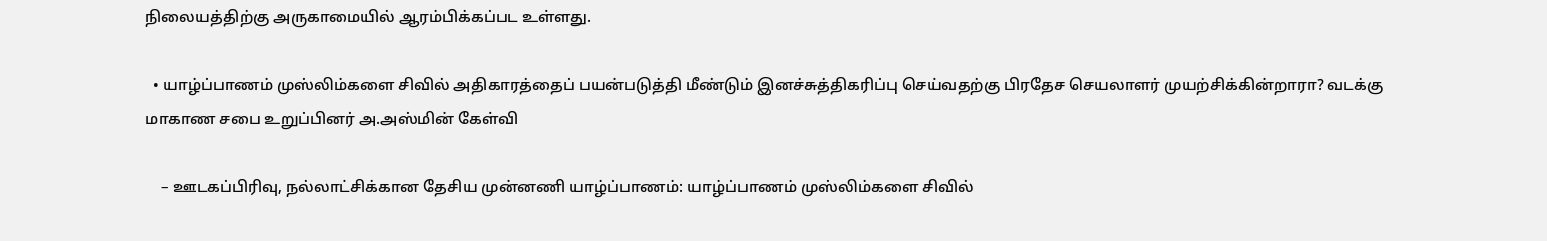நிலையத்திற்கு அருகாமையில் ஆரம்பிக்கப்பட உள்ளது.

  • யாழ்ப்பாணம் முஸ்லிம்களை சிவில் அதிகாரத்தைப் பயன்படுத்தி மீண்டும் இனச்சுத்திகரிப்பு செய்வதற்கு பிரதேச செயலாளர் முயற்சிக்கின்றாரா? வடக்கு மாகாண சபை உறுப்பினர் அ.அஸ்மின் கேள்வி

    – ஊடகப்பிரிவு, நல்லாட்சிக்கான தேசிய முன்னணி யாழ்ப்பாணம்: யாழ்ப்பாணம் முஸ்லிம்களை சிவில்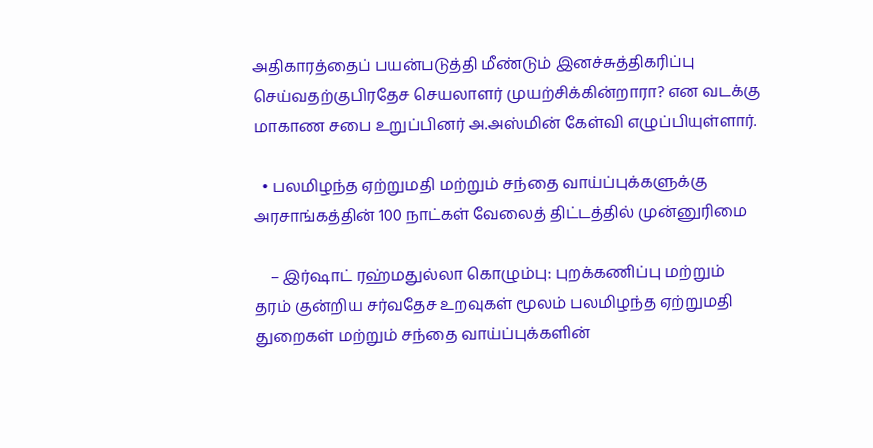அதிகாரத்தைப் பயன்படுத்தி மீண்டும் இனச்சுத்திகரிப்பு செய்வதற்குபிரதேச செயலாளர் முயற்சிக்கின்றாரா? என வடக்கு மாகாண சபை உறுப்பினர் அ.அஸ்மின் கேள்வி எழுப்பியுள்ளார்.

  • பலமிழந்த ஏற்றுமதி மற்றும் சந்தை வாய்ப்புக்களுக்கு அரசாங்கத்தின் 100 நாட்கள் வேலைத் திட்டத்தில் முன்னுரிமை

    – இர்ஷாட் ரஹ்மதுல்லா கொழும்பு: புறக்கணிப்பு மற்றும் தரம் குன்றிய சர்வதேச உறவுகள் மூலம் பலமிழந்த ஏற்றுமதி துறைகள் மற்றும் சந்தை வாய்ப்புக்களின்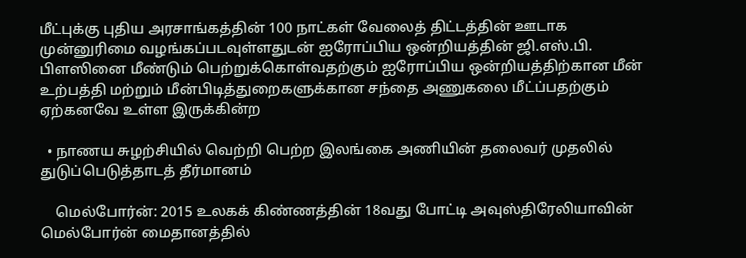மீட்புக்கு புதிய அரசாங்கத்தின் 100 நாட்கள் வேலைத் திட்டத்தின் ஊடாக முன்னுரிமை வழங்கப்படவுள்ளதுடன் ஐரோப்பிய ஒன்றியத்தின் ஜி.எஸ்.பி. பிளஸினை மீண்டும் பெற்றுக்கொள்வதற்கும் ஐரோப்பிய ஒன்றியத்திற்கான மீன் உற்பத்தி மற்றும் மீன்பிடித்துறைகளுக்கான சந்தை அணுகலை மீட்ப்பதற்கும் ஏற்கனவே உள்ள இருக்கின்ற

  • நாணய சுழற்சியில் வெற்றி பெற்ற இலங்கை அணியின் தலைவர் முதலில் துடுப்பெடுத்தாடத் தீர்மானம்

    மெல்போர்ன்: 2015 உலகக் கிண்ணத்தின் 18வது போட்டி அவுஸ்திரேலியாவின் மெல்போர்ன் மைதானத்தில்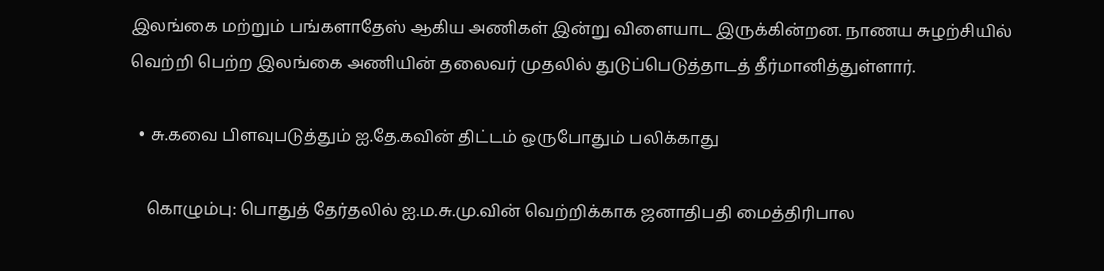இலங்கை மற்றும் பங்களாதேஸ் ஆகிய அணிகள் இன்று விளையாட இருக்கின்றன. நாணய சுழற்சியில் வெற்றி பெற்ற இலங்கை அணியின் தலைவர் முதலில் துடுப்பெடுத்தாடத் தீர்மானித்துள்ளார்.

  • சு.கவை பிளவுபடுத்தும் ஐ.தே.கவின் திட்டம் ஒருபோதும் பலிக்காது

    கொழும்பு: பொதுத் தேர்தலில் ஐ.ம.சு.மு.வின் வெற்றிக்காக ஜனாதிபதி மைத்திரிபால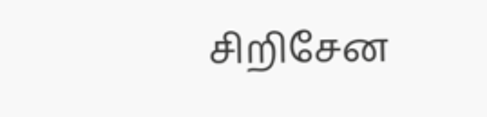சிறிசேன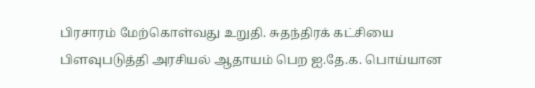பிரசாரம் மேற்கொள்வது உறுதி. சுதந்திரக் கட்சியை பிளவுபடுத்தி அரசியல் ஆதாயம் பெற ஐ.தே.க. பொய்யான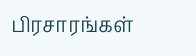பிரசாரங்கள்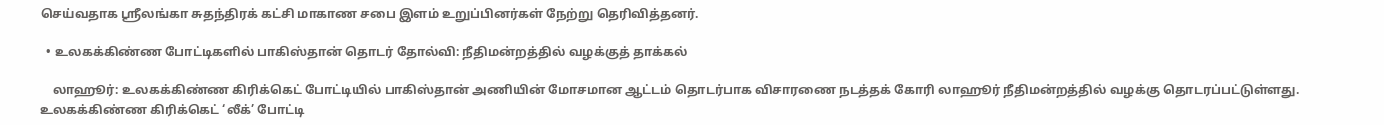செய்வதாக ஸ்ரீலங்கா சுதந்திரக் கட்சி மாகாண சபை இளம் உறுப்பினர்கள் நேற்று தெரிவித்தனர்.

  • உலகக்கிண்ண போட்டிகளில் பாகிஸ்தான் தொடர் தோல்வி: நீதிமன்றத்தில் வழக்குத் தாக்கல்

    லாஹூர்: உலகக்கிண்ண கிரிக்கெட் போட்டியில் பாகிஸ்தான் அணியின் மோசமான ஆட்டம் தொடர்பாக விசாரணை நடத்தக் கோரி லாஹூர் நீதிமன்றத்தில் வழக்கு தொடரப்பட்டுள்ளது. உலகக்கிண்ண கிரிக்கெட் ‘லீக்’ போட்டி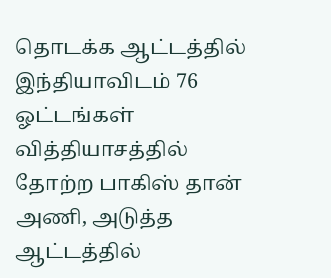தொடக்க ஆட்டத்தில் இந்தியாவிடம் 76 ஓட்டங்கள் வித்தியாசத்தில் தோற்ற பாகிஸ் தான் அணி, அடுத்த ஆட்டத்தில்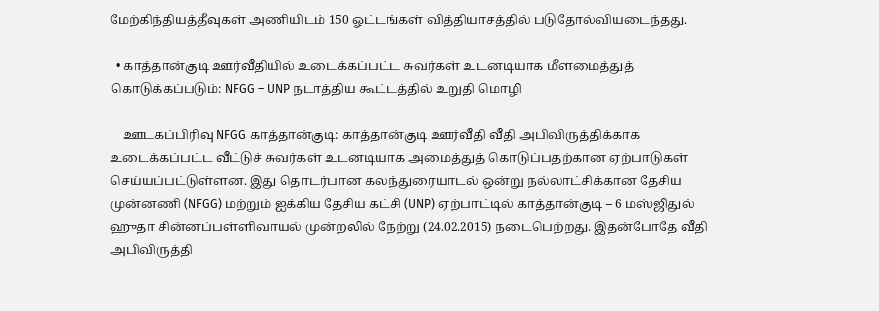மேற்கிந்தியத்தீவுகள் அணியிடம் 150 ஓட்டங்கள் வித்தியாசத்தில் படுதோல்வியடைந்தது.

  • காத்தான்குடி ஊர்வீதியில் உடைக்கப்பட்ட சுவர்கள் உடனடியாக மீளமைத்துத் கொடுக்கப்படும்: NFGG – UNP நடாத்திய கூட்டத்தில் உறுதி மொழி

    ஊடகப்பிரிவு NFGG காத்தான்குடி: காத்தான்குடி ஊர்வீதி வீதி அபிவிருத்திக்காக உடைக்கப்பட்ட வீட்டுச் சுவர்கள் உடனடியாக அமைத்துத் கொடுப்பதற்கான ஏற்பாடுகள் செய்யப்பட்டுள்ளன. இது தொடர்பான கலந்துரையாடல் ஒன்று நல்லாட்சிக்கான தேசிய முன்னணி (NFGG) மற்றும் ஐக்கிய தேசிய கட்சி (UNP) ஏற்பாட்டில் காத்தான்குடி – 6 மஸ்ஜிதுல் ஹுதா சின்னப்பள்ளிவாயல் முன்றலில் நேற்று (24.02.2015) நடைபெற்றது. இதன்போதே வீதி அபிவிருத்தி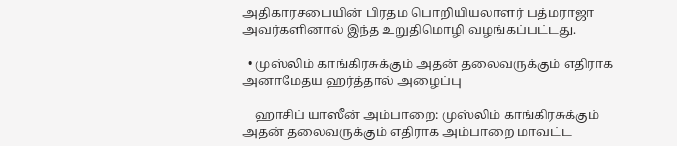அதிகாரசபையின் பிரதம பொறியியலாளர் பத்மராஜா அவர்களினால் இந்த உறுதிமொழி வழங்கப்பட்டது.

  • முஸ்லிம் காங்கிரசுக்கும் அதன் தலைவருக்கும் எதிராக அனாமேதய ஹர்த்தால் அழைப்பு

    ஹாசிப் யாஸீன் அம்பாறை: முஸ்லிம் காங்கிரசுக்கும் அதன் தலைவருக்கும் எதிராக அம்பாறை மாவட்ட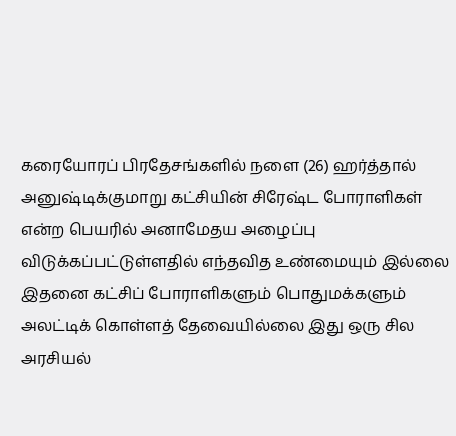கரையோரப் பிரதேசங்களில் நளை (26) ஹர்த்தால் அனுஷ்டிக்குமாறு கட்சியின் சிரேஷ்ட போராளிகள் என்ற பெயரில் அனாமேதய அழைப்பு விடுக்கப்பட்டுள்ளதில் எந்தவித உண்மையும் இல்லை இதனை கட்சிப் போராளிகளும் பொதுமக்களும் அலட்டிக் கொள்ளத் தேவையில்லை இது ஒரு சில அரசியல்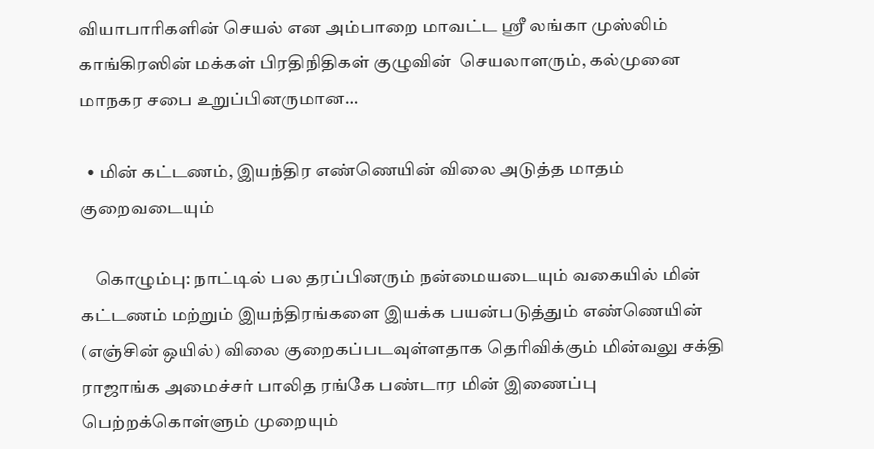வியாபாரிகளின் செயல் என அம்பாறை மாவட்ட ஸ்ரீ லங்கா முஸ்லிம் காங்கிரஸின் மக்கள் பிரதிநிதிகள் குழுவின்  செயலாளரும், கல்முனை மாநகர சபை உறுப்பினருமான…

  • மின் கட்டணம், இயந்திர எண்ணெயின் விலை அடுத்த மாதம் குறைவடையும்

    கொழும்பு: நாட்டில் பல தரப்பினரும் நன்மையடையும் வகையில் மின் கட்டணம் மற்றும் இயந்திரங்களை இயக்க பயன்படுத்தும் எண்ணெயின் (எஞ்சின் ஒயில்) விலை குறைகப்படவுள்ளதாக தெரிவிக்கும் மின்வலு சக்தி ராஜாங்க அமைச்சர் பாலித ரங்கே பண்டார மின் இணைப்பு பெற்றக்கொள்ளும் முறையும்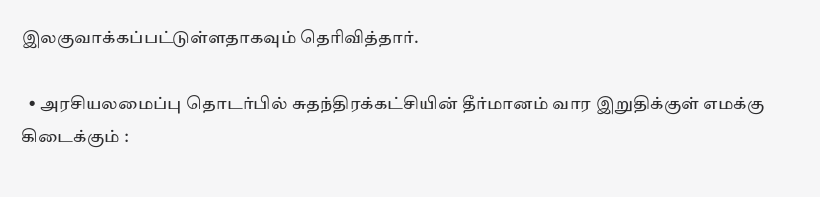இலகுவாக்கப்பட்டுள்ளதாகவும் தெரிவித்தார்.

  • அரசியலமைப்பு தொடர்பில் சுதந்திரக்கட்சியின் தீர்மானம் வார இறுதிக்குள் எமக்கு கிடைக்கும் :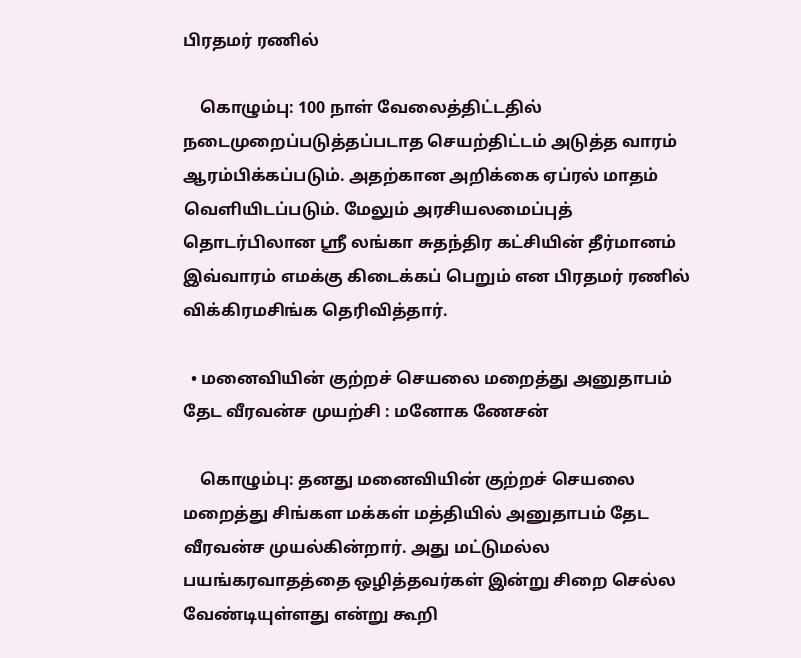பிரதமர் ரணில்

    கொழும்பு: 100 நாள் வேலைத்திட்டதில் நடைமுறைப்படுத்தப்படாத செயற்திட்டம் அடுத்த வாரம் ஆரம்பிக்கப்படும். அதற்கான அறிக்கை ஏப்ரல் மாதம் வெளியிடப்படும். மேலும் அரசியலமைப்புத் தொடர்பிலான ஸ்ரீ லங்கா சுதந்திர கட்சியின் தீர்மானம் இவ்வாரம் எமக்கு கிடைக்கப் பெறும் என பிரதமர் ரணில் விக்கிரமசிங்க தெரிவித்தார்.

  • மனைவியின் குற்றச் செயலை மறைத்து அனுதாபம் தேட வீரவன்ச முயற்சி : மனோக ணேசன்

    கொழும்பு: தனது மனைவியின் குற்றச் செயலை மறைத்து சிங்கள மக்கள் மத்தியில் அனுதாபம் தேட வீரவன்ச முயல்கின்றார். அது மட்டுமல்ல பயங்கரவாதத்தை ஒழித்தவர்கள் இன்று சிறை செல்ல வேண்டியுள்ளது என்று கூறி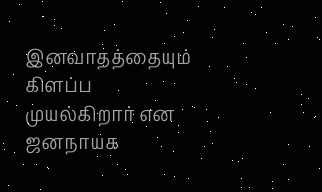இனவாதத்தையும்  கிளப்ப முயல்கிறார் என ஜனநாயக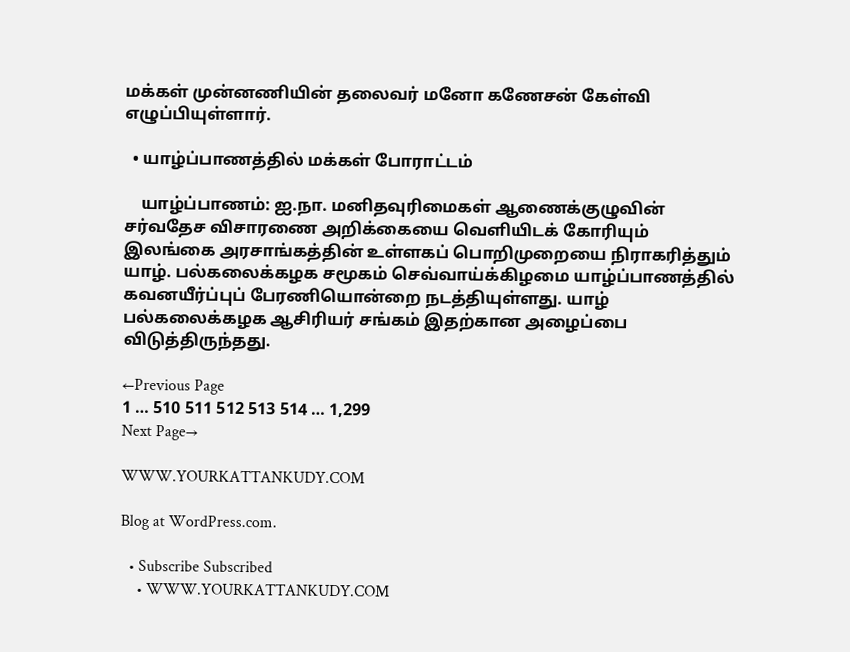மக்கள் முன்னணியின் தலைவர் மனோ கணேசன் கேள்வி எழுப்பியுள்ளார்.

  • யாழ்ப்பாணத்தில் மக்கள் போராட்டம்

    யாழ்ப்பாணம்: ஐ.நா. மனிதவுரிமைகள் ஆணைக்குழுவின் சர்வதேச விசாரணை அறிக்கையை வெளியிடக் கோரியும் இலங்கை அரசாங்கத்தின் உள்ளகப் பொறிமுறையை நிராகரித்தும் யாழ். பல்கலைக்கழக சமூகம் செவ்வாய்க்கிழமை யாழ்ப்பாணத்தில் கவனயீர்ப்புப் பேரணியொன்றை நடத்தியுள்ளது. யாழ் பல்கலைக்கழக ஆசிரியர் சங்கம் இதற்கான அழைப்பை விடுத்திருந்தது.

←Previous Page
1 … 510 511 512 513 514 … 1,299
Next Page→

WWW.YOURKATTANKUDY.COM

Blog at WordPress.com.

  • Subscribe Subscribed
    • WWW.YOURKATTANKUDY.COM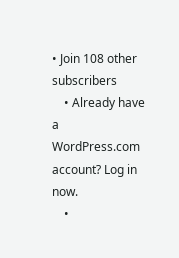• Join 108 other subscribers
    • Already have a WordPress.com account? Log in now.
    •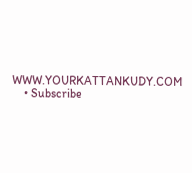WWW.YOURKATTANKUDY.COM
    • Subscribe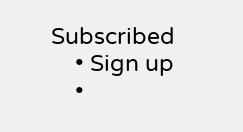Subscribed
    • Sign up
    •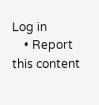Log in
    • Report this content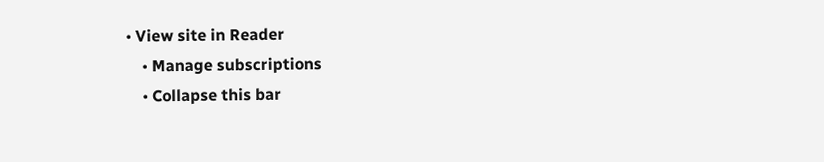• View site in Reader
    • Manage subscriptions
    • Collapse this bar